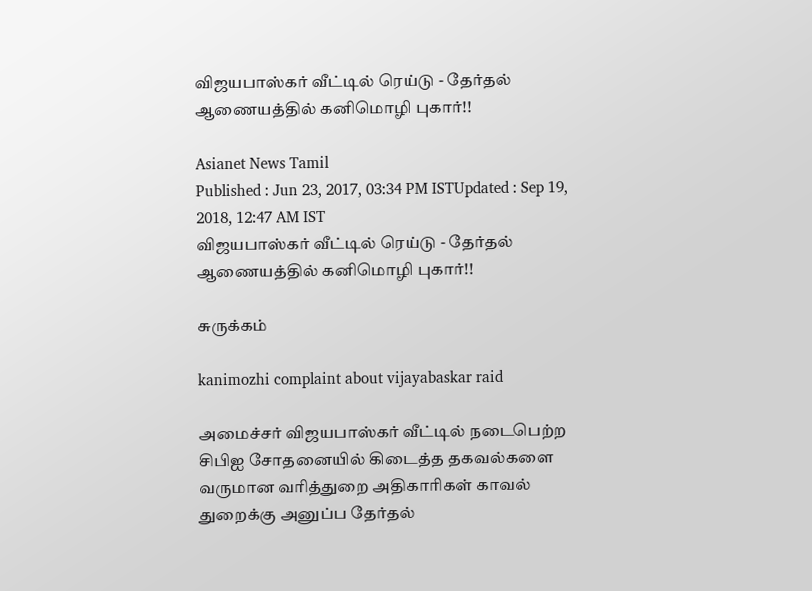விஜயபாஸ்கர் வீட்டில் ரெய்டு - தேர்தல் ஆணையத்தில் கனிமொழி புகார்!!

Asianet News Tamil
Published : Jun 23, 2017, 03:34 PM ISTUpdated : Sep 19, 2018, 12:47 AM IST
விஜயபாஸ்கர் வீட்டில் ரெய்டு - தேர்தல் ஆணையத்தில் கனிமொழி புகார்!!

சுருக்கம்

kanimozhi complaint about vijayabaskar raid

அமைச்சர் விஜயபாஸ்கர் வீட்டில் நடைபெற்ற சிபிஐ சோதனையில் கிடைத்த தகவல்களை வருமான வரித்துறை அதிகாரிகள் காவல் துறைக்கு அனுப்ப தேர்தல்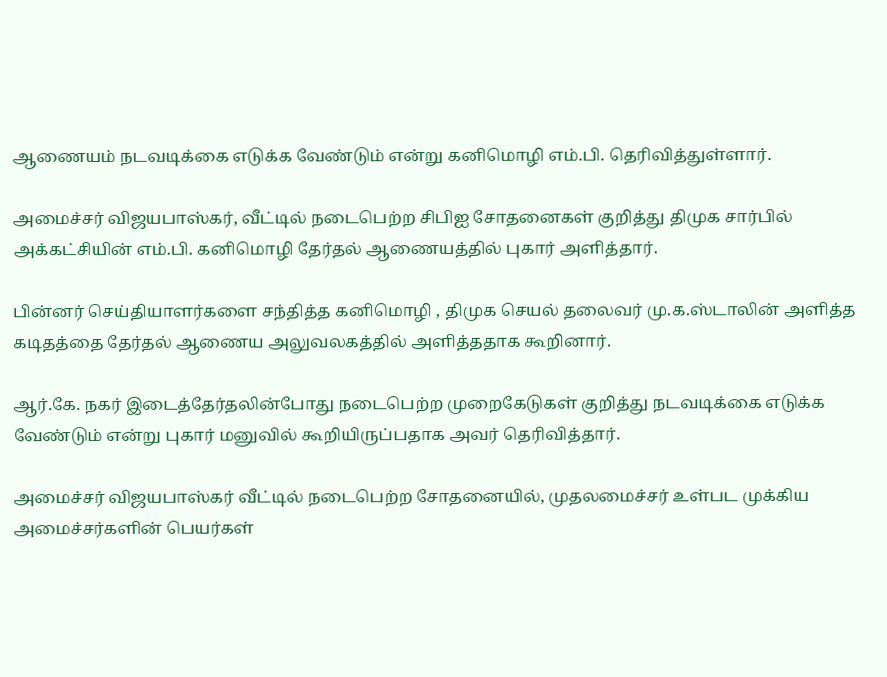ஆணையம் நடவடிக்கை எடுக்க வேண்டும் என்று கனிமொழி எம்.பி. தெரிவித்துள்ளார்.

அமைச்சர் விஜயபாஸ்கர், வீட்டில் நடைபெற்ற சிபிஐ சோதனைகள் குறித்து திமுக சார்பில் அக்கட்சியின் எம்.பி. கனிமொழி தேர்தல் ஆணையத்தில் புகார் அளித்தார்.

பின்னர் செய்தியாளர்களை சந்தித்த கனிமொழி , திமுக செயல் தலைவர் மு.க.ஸ்டாலின் அளித்த கடிதத்தை தேர்தல் ஆணைய அலுவலகத்தில் அளித்ததாக கூறினார்.

ஆர்.கே. நகர் இடைத்தேர்தலின்போது நடைபெற்ற முறைகேடுகள் குறித்து நடவடிக்கை எடுக்க வேண்டும் என்று புகார் மனுவில் கூறியிருப்பதாக அவர் தெரிவித்தார்.

அமைச்சர் விஜயபாஸ்கர் வீட்டில் நடைபெற்ற சோதனையில், முதலமைச்சர் உள்பட முக்கிய அமைச்சர்களின் பெயர்கள்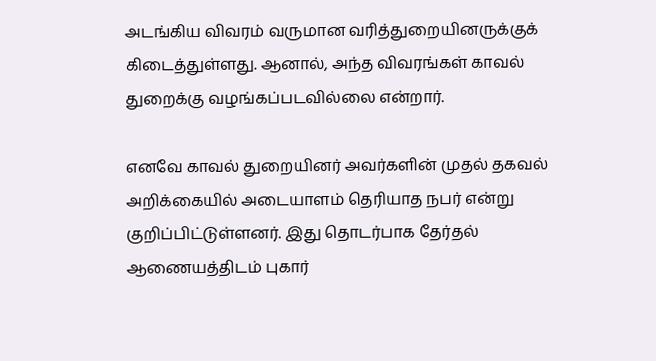அடங்கிய விவரம் வருமான வரித்துறையினருக்குக் கிடைத்துள்ளது. ஆனால், அந்த விவரங்கள் காவல் துறைக்கு வழங்கப்படவில்லை என்றார்.

எனவே காவல் துறையினர் அவர்களின் முதல் தகவல் அறிக்கையில் அடையாளம் தெரியாத நபர் என்று குறிப்பிட்டுள்ளனர். இது தொடர்பாக தேர்தல் ஆணையத்திடம் புகார்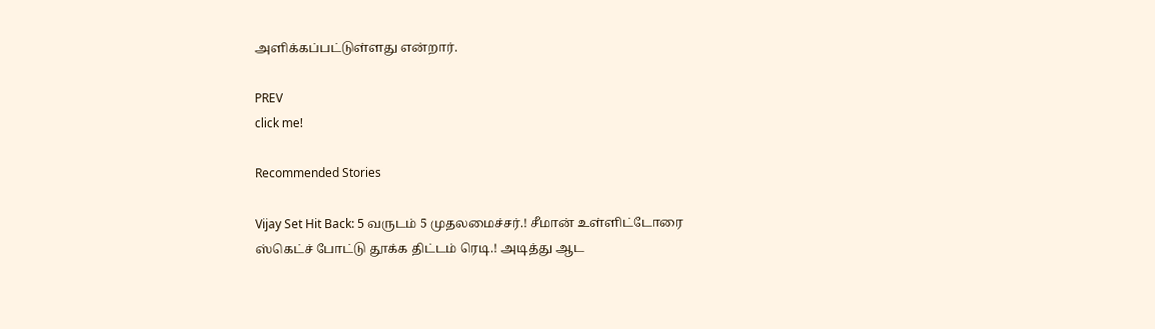அளிக்கப்பட்டுள்ளது என்றார்.

PREV
click me!

Recommended Stories

Vijay Set Hit Back: 5 வருடம் 5 முதலமைச்சர்.! சீமான் உள்ளிட்டோரை ஸ்கெட்ச் போட்டு தூக்க திட்டம் ரெடி.! அடித்து ஆட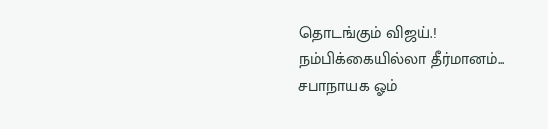தொடங்கும் விஜய்.!
நம்பிக்கையில்லா தீர்மானம்... சபாநாயக ஓம்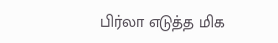பிர்லா எடுத்த மிக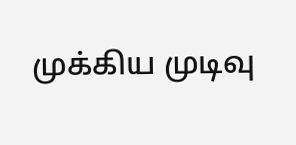முக்கிய முடிவு